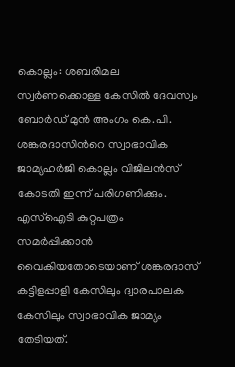കൊല്ലം: ശബരിമല സ്വർണക്കൊള്ള കേസിൽ ദേവസ്വം ബോർഡ് മുൻ അംഗം കെ.പി. ശങ്കരദാസിന്‍റെ സ്വാഭാവിക ജാമ്യഹർജി കൊല്ലം വിജിലൻസ് കോടതി ഇന്ന് പരിഗണിക്കും. എസ്ഐടി കുറ്റപത്രം സമർപ്പിക്കാൻ വൈകിയതോടെയാണ് ശങ്കരദാസ് കട്ടിളപ്പാളി കേസിലും ദ്വാരപാലക കേസിലും സ്വാഭാവിക ജാമ്യം തേടിയത്.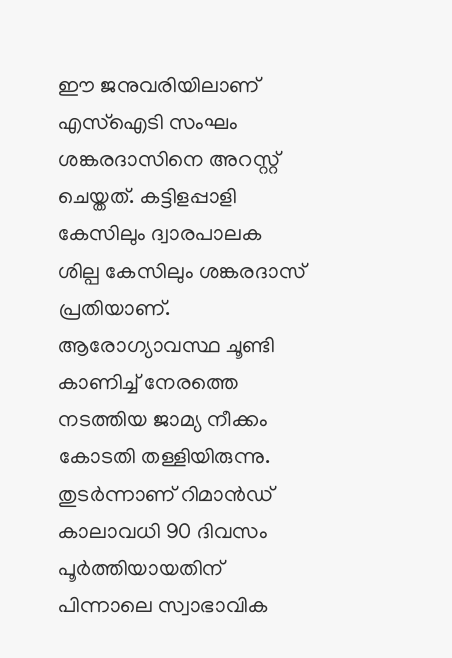ഈ ജനുവരിയിലാണ് എസ്ഐടി സംഘം ശങ്കരദാസിനെ അറസ്റ്റ് ചെയ്തത്. കട്ടിളപ്പാളി കേസിലും ദ്വാരപാലക ശില്പ കേസിലും ശങ്കരദാസ് പ്രതിയാണ്. ആരോഗ്യാവസ്ഥ ചൂണ്ടി കാണിച്ച് നേരത്തെ നടത്തിയ ജാമ്യ നീക്കം കോടതി തള്ളിയിരുന്നു. തുടർന്നാണ് റിമാൻഡ് കാലാവധി 90 ദിവസം പൂർത്തിയായതിന് പിന്നാലെ സ്വാഭാവിക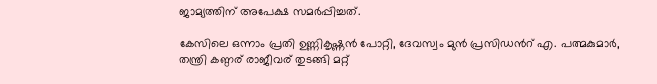ജാമ്യത്തിന് അപേക്ഷ സമർപ്പിച്ചത്.

കേസിലെ ഒന്നാം പ്രതി ഉണ്ണികൃഷ്ണൻ പോറ്റി, ദേവസ്വം മുൻ പ്രസിഡന്‍റ് എ. പത്മകുമാർ, തന്ത്രി കണ്ഠര് രാജീവര് തുടങ്ങി മറ്റ്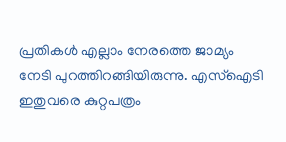പ്രതികൾ എല്ലാം നേരത്തെ ജാമ്യം നേടി പുറത്തിറങ്ങിയിരുന്നു. എസ്ഐടി ഇതുവരെ കുറ്റപത്രം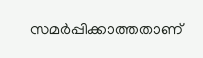സമർപ്പിക്കാത്തതാണ്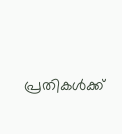പ്രതികൾക്ക്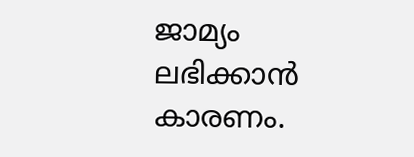ജാമ്യം ലഭിക്കാൻ കാരണം.